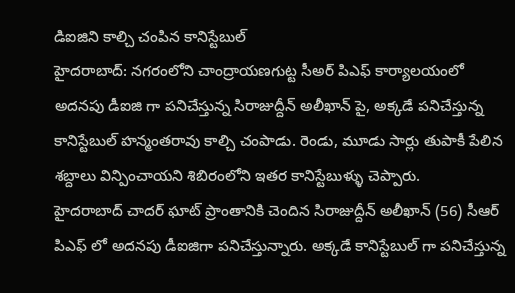డిఐజిని కాల్చి చంపిన కానిస్టేబుల్
హైదరాబాద్: నగరంలోని చాంద్రాయణగుట్ట సీఅర్ పిఎఫ్ కార్యాలయంలో అదనపు డీఐజి గా పనిచేస్తున్న సిరాజుద్దీన్ అలీఖాన్ పై, అక్కడే పనిచేస్తున్న కానిస్టేబుల్ హన్మంతరావు కాల్చి చంపాడు. రెండు, మూడు సార్లు తుపాకీ పేలిన శబ్దాలు విన్పించాయని శిబిరంలోని ఇతర కానిస్టేబుళ్ళు చెప్పారు.
హైదరాబాద్ చాదర్ ఘాట్ ప్రాంతానికి చెందిన సిరాజుద్దీన్ అలీఖాన్ (56) సీఆర్ పిఎఫ్ లో అదనపు డీఐజిగా పనిచేస్తున్నారు. అక్కడే కానిస్టేబుల్ గా పనిచేస్తున్న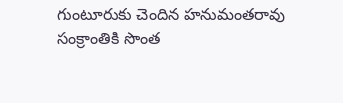గుంటూరుకు చెందిన హనుమంతరావు సంక్రాంతికి సొంత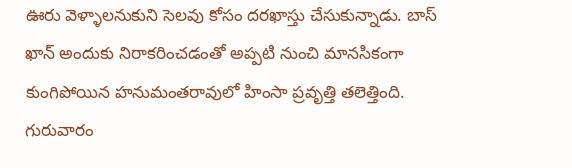ఊరు వెళ్ళాలనుకుని సెలవు కోసం దరఖాస్తు చేసుకున్నాడు. బాస్ ఖాన్ అందుకు నిరాకరించడంతో అప్పటి నుంచి మానసికంగా కుంగిపోయిన హనుమంతరావులో హింసా ప్రవృత్తి తలెత్తింది.
గురువారం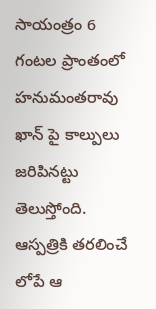సాయంత్రం 6 గంటల ప్రాంతంలో హనుమంతరావు ఖాన్ పై కాల్పులు జరిపినట్టు తెలుస్తోంది. ఆస్పత్రికి తరలించే లోపే ఆ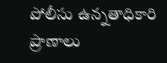పోలీసు ఉన్నతాధికారి ప్రాణాలు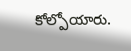కోల్పోయారు.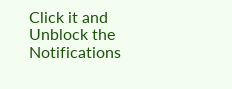Click it and Unblock the Notifications